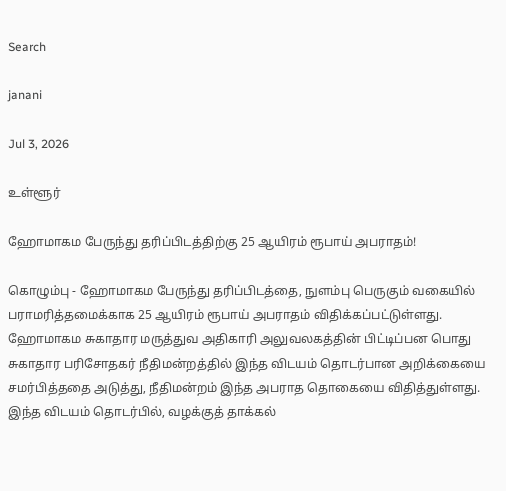Search

janani

Jul 3, 2026

உள்ளூர்

ஹோமாகம பேருந்து தரிப்பிடத்திற்கு 25 ஆயிரம் ரூபாய் அபராதம்!

கொழும்பு - ஹோமாகம பேருந்து தரிப்பிடத்தை, நுளம்பு பெருகும் வகையில் பராமரித்தமைக்காக 25 ஆயிரம் ரூபாய் அபராதம் விதிக்கப்பட்டுள்ளது. ஹோமாகம சுகாதார மருத்துவ அதிகாரி அலுவலகத்தின் பிட்டிப்பன பொது சுகாதார பரிசோதகர் நீதிமன்றத்தில் இந்த விடயம் தொடர்பான அறிக்கையை சமர்பித்ததை அடுத்து, நீதிமன்றம் இந்த அபராத தொகையை விதித்துள்ளது. இந்த விடயம் தொடர்பில், வழக்குத் தாக்கல்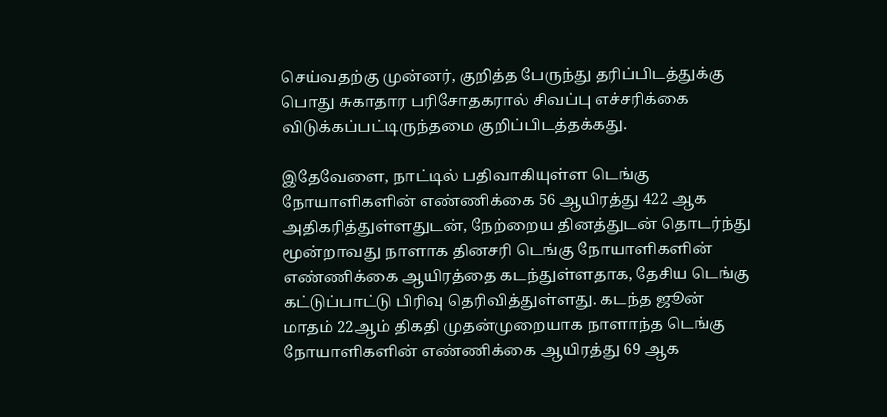செய்வதற்கு முன்னர், குறித்த பேருந்து தரிப்பிடத்துக்கு பொது சுகாதார பரிசோதகரால் சிவப்பு எச்சரிக்கை விடுக்கப்பட்டிருந்தமை குறிப்பிடத்தக்கது.

இதேவேளை, நாட்டில் பதிவாகியுள்ள டெங்கு நோயாளிகளின் எண்ணிக்கை 56 ஆயிரத்து 422 ஆக அதிகரித்துள்ளதுடன், நேற்றைய தினத்துடன் தொடர்ந்து மூன்றாவது நாளாக தினசரி டெங்கு நோயாளிகளின் எண்ணிக்கை ஆயிரத்தை கடந்துள்ளதாக, தேசிய டெங்கு கட்டுப்பாட்டு பிரிவு தெரிவித்துள்ளது. கடந்த ஜூன் மாதம் 22ஆம் திகதி முதன்முறையாக நாளாந்த டெங்கு நோயாளிகளின் எண்ணிக்கை ஆயிரத்து 69 ஆக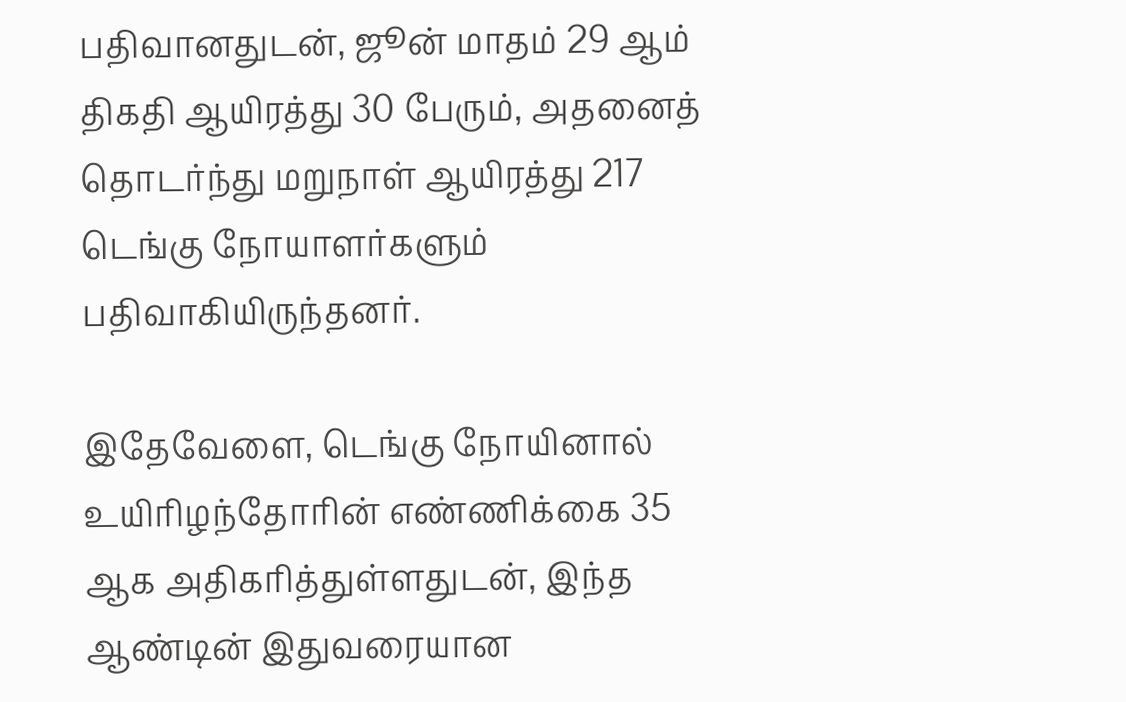பதிவானதுடன், ஜூன் மாதம் 29 ஆம் திகதி ஆயிரத்து 30 பேரும், அதனைத் தொடர்ந்து மறுநாள் ஆயிரத்து 217 டெங்கு நோயாளர்களும் பதிவாகியிருந்தனர்.

இதேவேளை, டெங்கு நோயினால் உயிரிழந்தோரின் எண்ணிக்கை 35 ஆக அதிகரித்துள்ளதுடன், இந்த ஆண்டின் இதுவரையான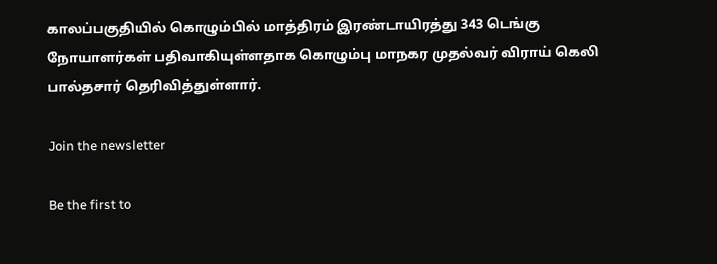காலப்பகுதியில் கொழும்பில் மாத்திரம் இரண்டாயிரத்து 343 டெங்கு நோயாளர்கள் பதிவாகியுள்ளதாக கொழும்பு மாநகர முதல்வர் விராய் கெலி பால்தசார் தெரிவித்துள்ளார்.

Join the newsletter

Be the first to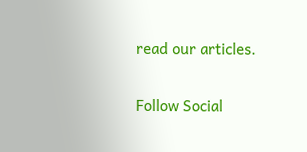read our articles.

Follow Social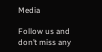Media

Follow us and don’t miss any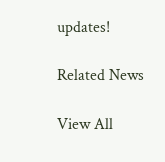updates!

Related News

View All